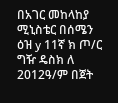በአገር መከላከያ ሚኒስቴር በሰሜን ዕዝ y 11ኛ ክ ጦ/ር ግዥ ዴስክ ለ 2012ዓ/ም በጀት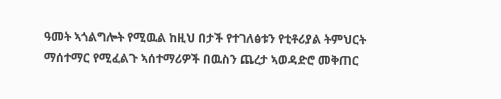ዓመት ኣጎልግሎት የሚዉል ከዚህ በታች የተገለፅቱን የቲቶሪያል ትምህርት ማሰተማር የሚፈልጉ ኣሰተማሪዎች በዉስን ጨረታ ኣወዳድሮ መቅጠር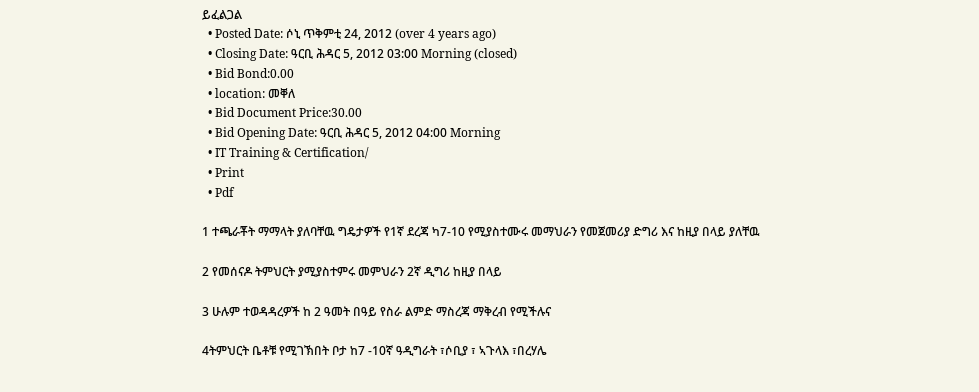ይፈልጋል
  • Posted Date: ሶኒ ጥቅምቲ 24, 2012 (over 4 years ago)
  • Closing Date: ዓርቢ ሕዳር 5, 2012 03:00 Morning (closed)
  • Bid Bond:0.00
  • location: መቐለ
  • Bid Document Price:30.00
  • Bid Opening Date: ዓርቢ ሕዳር 5, 2012 04:00 Morning
  • IT Training & Certification/
  • Print
  • Pdf

1 ተጫራቾት ማማላት ያለባቸዉ ግዴታዎች የ1ኛ ደረጃ ካ7-10 የሚያስተሙሩ መማህራን የመጀመሪያ ድግሪ እና ከዚያ በላይ ያለቸዉ

2 የመሰናዶ ትምህርት ያሚያስተምሩ መምህራን 2ኛ ዲግሪ ከዚያ በላይ

3 ሁሉም ተወዳዳረዎች ከ 2 ዓመት በዓይ የስራ ልምድ ማስረጃ ማቅረብ የሚችሉና

4ትምህርት ቤቶቹ የሚገኽበት ቦታ ከ7 -10ኛ ዓዲግራት ፣ሶቢያ ፣ ኣጉላእ ፣በረሃሌ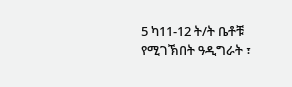5 ካ11-12 ት/ት ቤቶቹ የሚገኽበት ዓዲግራት ፣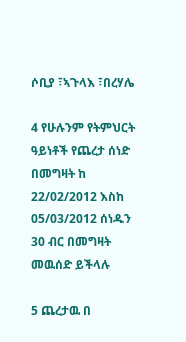ሶቢያ ፣ኣጉላእ ፣በረሃሌ

4 የሁሉንም የትምህርት ዓይነቶች የጨረታ ሰነድ በመግዛት ከ 22/02/2012 እስከ 05/03/2012 ሰነዱን 30 ብር በመግዛት መዉሰድ ይችላሉ

5 ጨረታዉ በ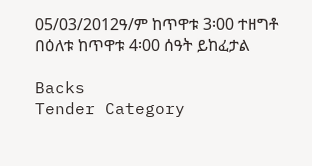05/03/2012ዓ/ም ከጥዋቱ 3፡00 ተዘግቶ በዕለቱ ከጥዋቱ 4፡00 ሰዓት ይከፈታል

Backs
Tender Category